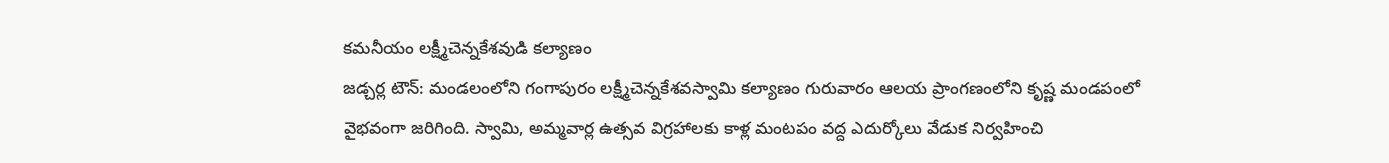కమనీయం లక్ష్మీచెన్నకేశవుడి కల్యాణం
జడ్చర్ల టౌన్: మండలంలోని గంగాపురం లక్ష్మీచెన్నకేశవస్వామి కల్యాణం గురువారం ఆలయ ప్రాంగణంలోని కృష్ణ మండపంలో వైభవంగా జరిగింది. స్వామి, అమ్మవార్ల ఉత్సవ విగ్రహాలకు కాళ్ల మంటపం వద్ద ఎదుర్కోలు వేడుక నిర్వహించి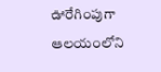ఊరేగింపుగా ఆలయంలోని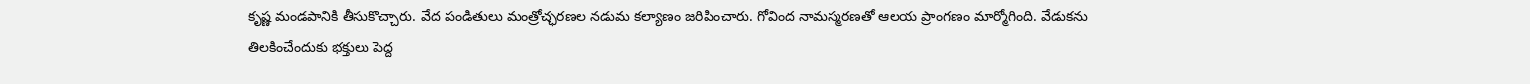కృష్ణ మండపానికి తీసుకొచ్చారు. వేద పండితులు మంత్రోచ్ఛరణల నడుమ కల్యాణం జరిపించారు. గోవింద నామస్మరణతో ఆలయ ప్రాంగణం మార్మోగింది. వేడుకను తిలకించేందుకు భక్తులు పెద్ద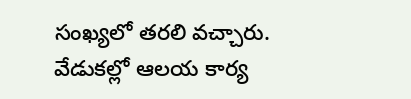సంఖ్యలో తరలి వచ్చారు. వేడుకల్లో ఆలయ కార్య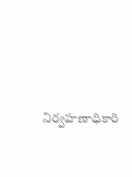నిర్వహణాధికారి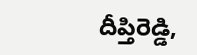దీప్తిరెడ్డి,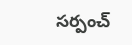సర్పంచ్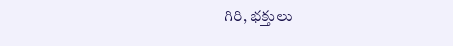గిరి, భక్తులు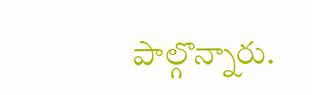పాల్గొన్నారు.